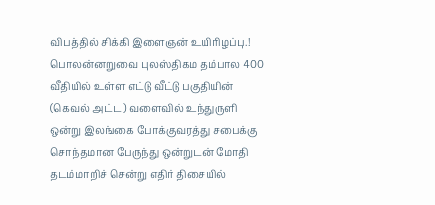விபத்தில் சிக்கி இளைஞன் உயிரிழப்பு.!
பொலன்னறுவை புலஸ்திகம தம்பால 400 வீதியில் உள்ள எட்டு வீட்டு பகுதியின் (கெவல் அட்ட) வளைவில் உந்துருளி ஒன்று இலங்கை போக்குவரத்து சபைக்கு சொந்தமான பேருந்து ஒன்றுடன் மோதி தடம்மாறிச் சென்று எதிர் திசையில்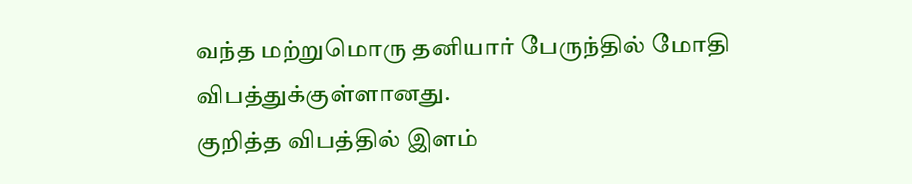வந்த மற்றுமொரு தனியார் பேருந்தில் மோதி விபத்துக்குள்ளானது.
குறித்த விபத்தில் இளம்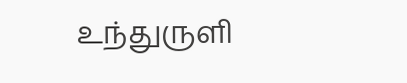உந்துருளி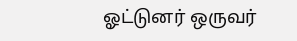ஓட்டுனர் ஒருவர்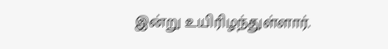இன்று உயிரிழந்துள்ளார்.